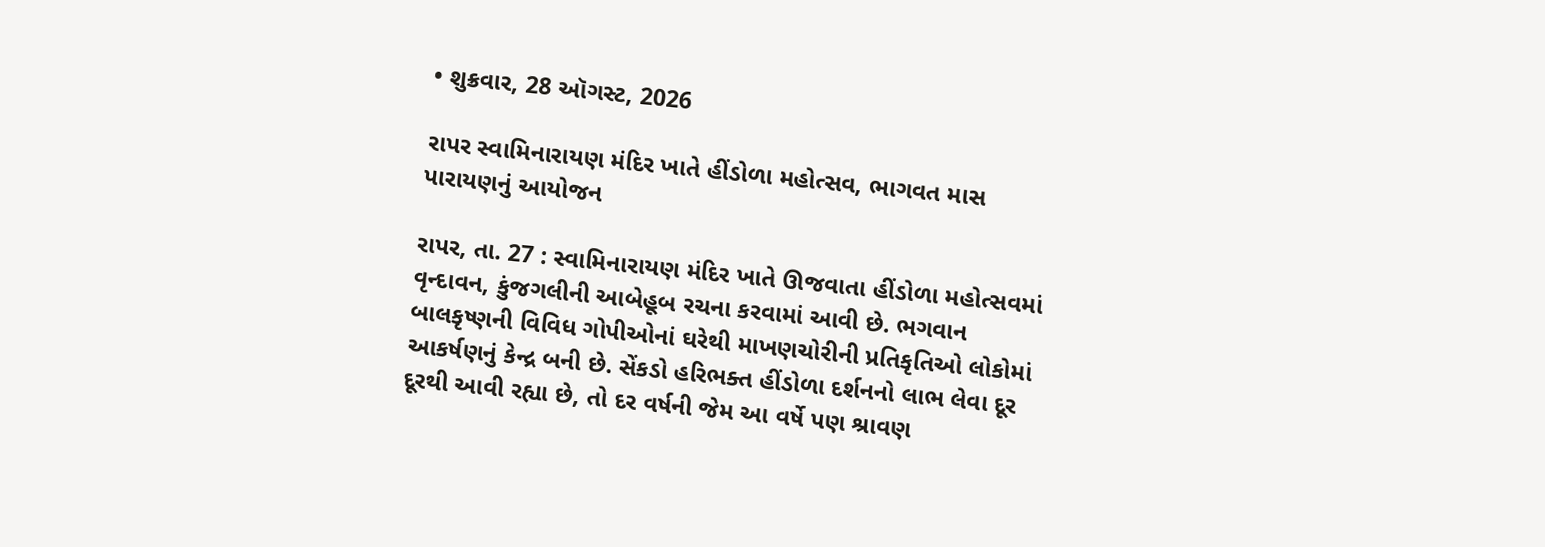• શુક્રવાર, 28 ઑગસ્ટ, 2026

રાપર સ્વામિનારાયણ મંદિર ખાતે હીંડોળા મહોત્સવ, ભાગવત માસ પારાયણનું આયોજન

રાપર, તા. 27 : સ્વામિનારાયણ મંદિર ખાતે ઊજવાતા હીંડોળા મહોત્સવમાં વૃન્દાવન, કુંજગલીની આબેહૂબ રચના કરવામાં આવી છે. ભગવાન બાલકૃષ્ણની વિવિધ ગોપીઓનાં ઘરેથી માખણચોરીની પ્રતિકૃતિઓ લોકોમાં આકર્ષણનું કેન્દ્ર બની છે. સેંકડો હરિભક્ત હીંડોળા દર્શનનો લાભ લેવા દૂર દૂરથી આવી રહ્યા છે, તો દર વર્ષની જેમ આ વર્ષે પણ શ્રાવણ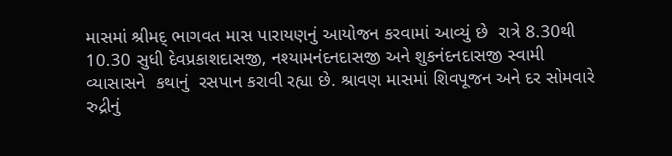માસમાં શ્રીમદ્ ભાગવત માસ પારાયણનું આયોજન કરવામાં આવ્યું છે  રાત્રે 8.30થી 10.30 સુધી દેવપ્રકાશદાસજી, નશ્યામનંદનદાસજી અને શુકનંદનદાસજી સ્વામી વ્યાસાસને  કથાનું  રસપાન કરાવી રહ્યા છે. શ્રાવણ માસમાં શિવપૂજન અને દર સોમવારે રુદ્રીનું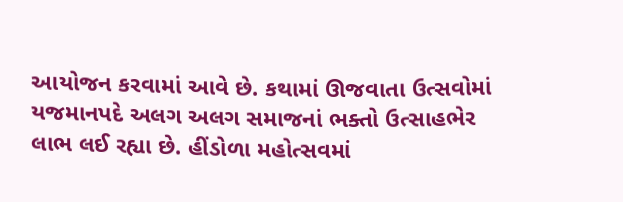આયોજન કરવામાં આવે છે. કથામાં ઊજવાતા ઉત્સવોમાં યજમાનપદે અલગ અલગ સમાજનાં ભક્તો ઉત્સાહભેર લાભ લઈ રહ્યા છે. હીંડોળા મહોત્સવમાં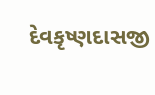દેવકૃષ્ણદાસજી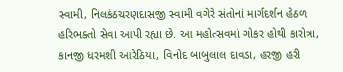સ્વામી, નિલકંઠચરણદાસજી સ્વામી વગેરે સંતોનાં માર્ગદર્શન હેઠળ હરિભક્તો સેવા આપી રહ્યા છે. આ મહોત્સવમાં ગોકર હોથી કારોત્રા, કાનજી ધરમશી આરેઠિયા, વિનોદ બાબુલાલ દાવડા, હરજી હરી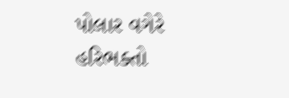પોલાર વગેરે હરિભક્તો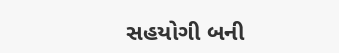સહયોગી બની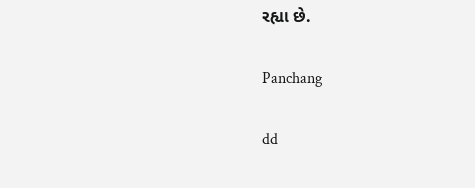રહ્યા છે.

Panchang

dd